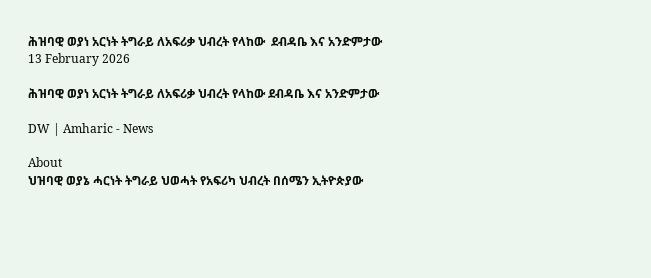ሕዝባዊ ወያነ አርነት ትግራይ ለአፍሪቃ ህብረት የላከው  ደብዳቤ እና አንድምታው
13 February 2026

ሕዝባዊ ወያነ አርነት ትግራይ ለአፍሪቃ ህብረት የላከው ደብዳቤ እና አንድምታው

DW | Amharic - News

About
ህዝባዊ ወያኔ ሓርነት ትግራይ ህወሓት የአፍሪካ ህብረት በሰሜን ኢትዮጵያው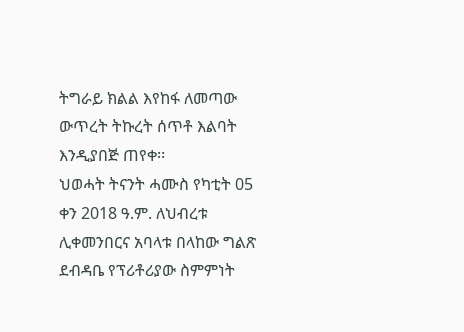ትግራይ ክልል እየከፋ ለመጣው ውጥረት ትኩረት ሰጥቶ እልባት እንዲያበጅ ጠየቀ፡፡
ህወሓት ትናንት ሓሙስ የካቲት 05 ቀን 2018 ዓ.ም. ለህብረቱ ሊቀመንበርና አባላቱ በላከው ግልጽ ደብዳቤ የፕሪቶሪያው ስምምነት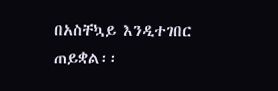በአስቸኳይ እንዲተገበር ጠይቋል፡፡